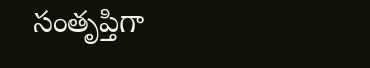సంతృప్తిగా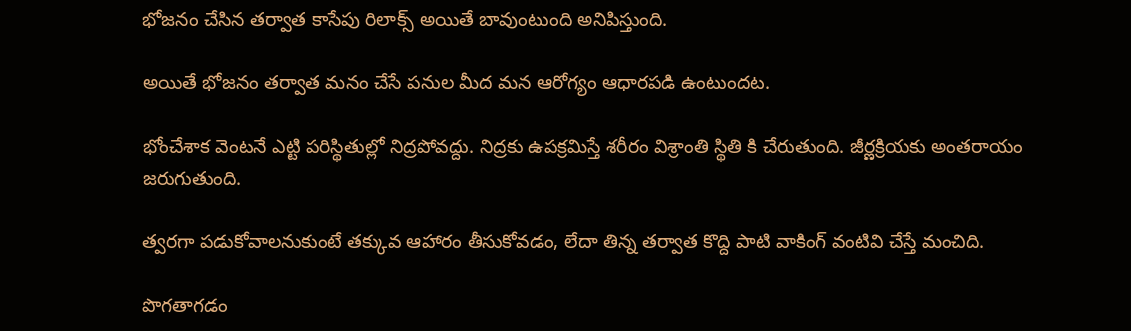భోజనం చేసిన తర్వాత కాసేపు రిలాక్స్ అయితే బావుంటుంది అనిపిస్తుంది.

అయితే భోజనం తర్వాత మనం చేసే పనుల మీద మన ఆరోగ్యం ఆధారపడి ఉంటుందట.

భోంచేశాక వెంటనే ఎట్టి పరిస్థితుల్లో నిద్రపోవద్దు. నిద్రకు ఉపక్రమిస్తే శరీరం విశ్రాంతి స్థితి కి చేరుతుంది. జీర్ణక్రియకు అంతరాయం జరుగుతుంది.

త్వరగా పడుకోవాలనుకుంటే తక్కువ ఆహారం తీసుకోవడం, లేదా తిన్న తర్వాత కొద్ది పాటి వాకింగ్ వంటివి చేస్తే మంచిది.

పొగతాగడం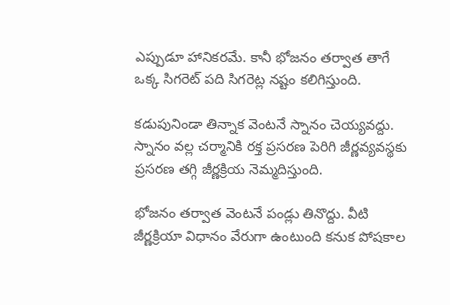ఎప్పుడూ హానికరమే. కానీ భోజనం తర్వాత తాగే ఒక్క సిగరెట్ పది సిగరెట్ల నష్టం కలిగిస్తుంది.

కడుపునిండా తిన్నాక వెంటనే స్నానం చెయ్యవద్దు. స్నానం వల్ల చర్మానికి రక్త ప్రసరణ పెరిగి జీర్ణవ్యవస్థకు ప్రసరణ తగ్గి జీర్ణక్రియ నెమ్మదిస్తుంది.

భోజనం తర్వాత వెంటనే పండ్లు తినొద్దు. వీటి జీర్ణక్రియా విధానం వేరుగా ఉంటుంది కనుక పోషకాల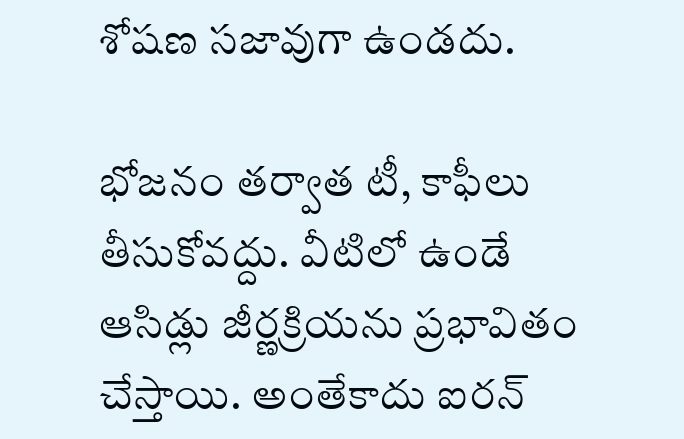శోషణ సజావుగా ఉండదు.

భోజనం తర్వాత టీ, కాఫీలు తీసుకోవద్దు. వీటిలో ఉండే ఆసిడ్లు జీర్ణక్రియను ప్రభావితం చేస్తాయి. అంతేకాదు ఐరన్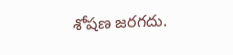శోషణ జరగదు.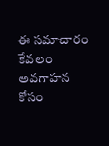ఈ సమాచారం కేవలం అవగాహన కోసం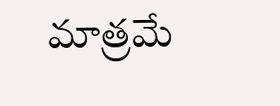మాత్రమే